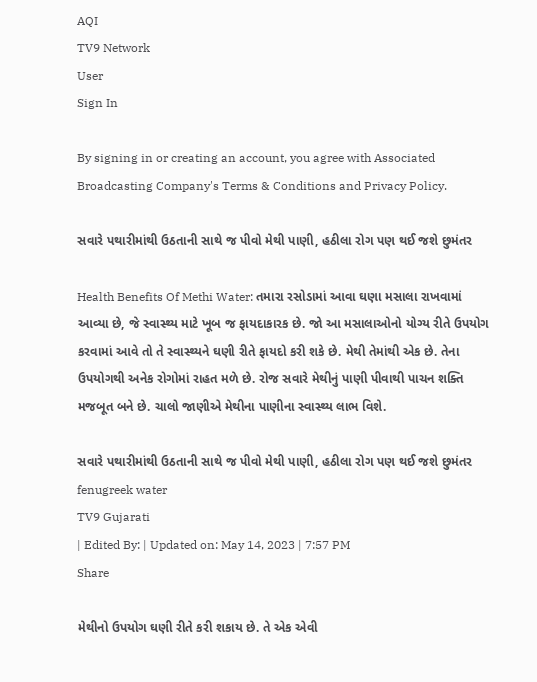AQI
TV9 Network
User
Sign In

By signing in or creating an account, you agree with Associated Broadcasting Company's Terms & Conditions and Privacy Policy.

સવારે પથારીમાંથી ઉઠતાની સાથે જ પીવો મેથી પાણી, હઠીલા રોગ પણ થઈ જશે છુમંતર

Health Benefits Of Methi Water: તમારા રસોડામાં આવા ઘણા મસાલા રાખવામાં આવ્યા છે, જે સ્વાસ્થ્ય માટે ખૂબ જ ફાયદાકારક છે. જો આ મસાલાઓનો યોગ્ય રીતે ઉપયોગ કરવામાં આવે તો તે સ્વાસ્થ્યને ઘણી રીતે ફાયદો કરી શકે છે. મેથી તેમાંથી એક છે. તેના ઉપયોગથી અનેક રોગોમાં રાહત મળે છે. રોજ સવારે મેથીનું પાણી પીવાથી પાચન શક્તિ મજબૂત બને છે. ચાલો જાણીએ મેથીના પાણીના સ્વાસ્થ્ય લાભ વિશે.

સવારે પથારીમાંથી ઉઠતાની સાથે જ પીવો મેથી પાણી, હઠીલા રોગ પણ થઈ જશે છુમંતર
fenugreek water
TV9 Gujarati
| Edited By: | Updated on: May 14, 2023 | 7:57 PM
Share

મેથીનો ઉપયોગ ઘણી રીતે કરી શકાય છે. તે એક એવી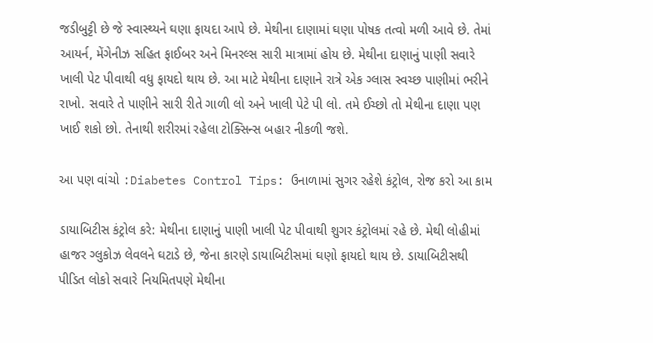જડીબુટ્ટી છે જે સ્વાસ્થ્યને ઘણા ફાયદા આપે છે. મેથીના દાણામાં ઘણા પોષક તત્વો મળી આવે છે. તેમાં આયર્ન, મેંગેનીઝ સહિત ફાઈબર અને મિનરલ્સ સારી માત્રામાં હોય છે. મેથીના દાણાનું પાણી સવારે ખાલી પેટ પીવાથી વધુ ફાયદો થાય છે. આ માટે મેથીના દાણાને રાત્રે એક ગ્લાસ સ્વચ્છ પાણીમાં ભરીને રાખો. સવારે તે પાણીને સારી રીતે ગાળી લો અને ખાલી પેટે પી લો. તમે ઈચ્છો તો મેથીના દાણા પણ ખાઈ શકો છો. તેનાથી શરીરમાં રહેલા ટોક્સિન્સ બહાર નીકળી જશે.

આ પણ વાંચો :Diabetes Control Tips: ઉનાળામાં સુગર રહેશે કંટ્રોલ, રોજ કરો આ કામ

ડાયાબિટીસ કંટ્રોલ કરે: મેથીના દાણાનું પાણી ખાલી પેટ પીવાથી શુગર કંટ્રોલમાં રહે છે. મેથી લોહીમાં હાજર ગ્લુકોઝ લેવલને ઘટાડે છે, જેના કારણે ડાયાબિટીસમાં ઘણો ફાયદો થાય છે. ડાયાબિટીસથી પીડિત લોકો સવારે નિયમિતપણે મેથીના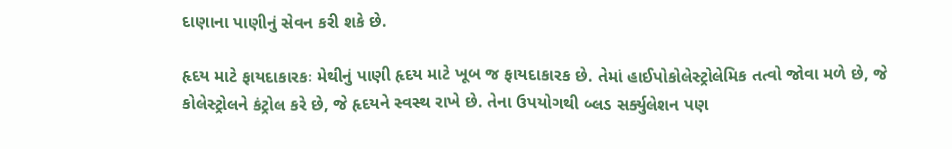દાણાના પાણીનું સેવન કરી શકે છે.

હૃદય માટે ફાયદાકારકઃ મેથીનું પાણી હૃદય માટે ખૂબ જ ફાયદાકારક છે. તેમાં હાઈપોકોલેસ્ટ્રોલેમિક તત્વો જોવા મળે છે, જે કોલેસ્ટ્રોલને કંટ્રોલ કરે છે, જે હૃદયને સ્વસ્થ રાખે છે. તેના ઉપયોગથી બ્લડ સર્ક્યુલેશન પણ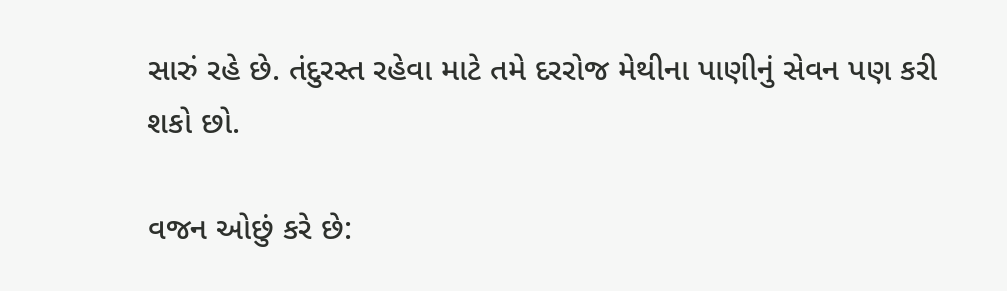સારું રહે છે. તંદુરસ્ત રહેવા માટે તમે દરરોજ મેથીના પાણીનું સેવન પણ કરી શકો છો.

વજન ઓછું કરે છે: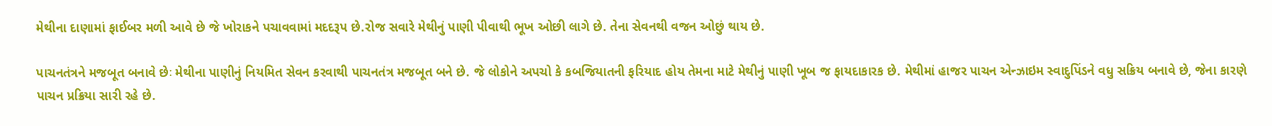મેથીના દાણામાં ફાઈબર મળી આવે છે જે ખોરાકને પચાવવામાં મદદરૂપ છે.રોજ સવારે મેથીનું પાણી પીવાથી ભૂખ ઓછી લાગે છે. તેના સેવનથી વજન ઓછું થાય છે.

પાચનતંત્રને મજબૂત બનાવે છેઃ મેથીના પાણીનું નિયમિત સેવન કરવાથી પાચનતંત્ર મજબૂત બને છે. જે લોકોને અપચો કે કબજિયાતની ફરિયાદ હોય તેમના માટે મેથીનું પાણી ખૂબ જ ફાયદાકારક છે. મેથીમાં હાજર પાચન એન્ઝાઇમ સ્વાદુપિંડને વધુ સક્રિય બનાવે છે, જેના કારણે પાચન પ્રક્રિયા સારી રહે છે.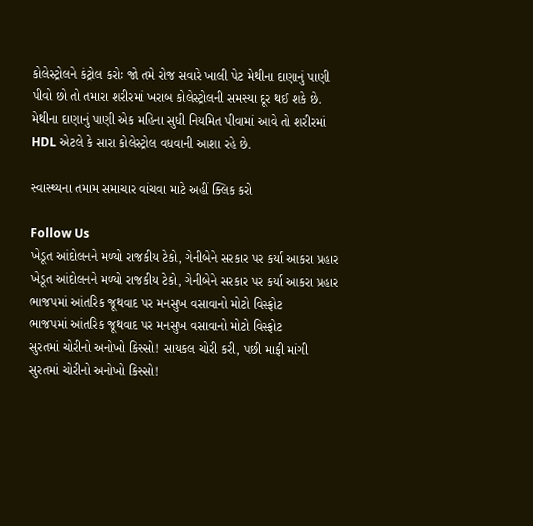કોલેસ્ટ્રોલને કંટ્રોલ કરોઃ જો તમે રોજ સવારે ખાલી પેટ મેથીના દાણાનું પાણી પીવો છો તો તમારા શરીરમાં ખરાબ કોલેસ્ટ્રોલની સમસ્યા દૂર થઈ શકે છે. મેથીના દાણાનું પાણી એક મહિના સુધી નિયમિત પીવામાં આવે તો શરીરમાં HDL એટલે કે સારા કોલેસ્ટ્રોલ વધવાની આશા રહે છે.

સ્વાસ્થ્યના તમામ સમાચાર વાંચવા માટે અહીં ક્લિક કરો

Follow Us
ખેડૂત આંદોલનને મળ્યો રાજકીય ટેકો, ગેનીબેને સરકાર પર કર્યા આકરા પ્રહાર
ખેડૂત આંદોલનને મળ્યો રાજકીય ટેકો, ગેનીબેને સરકાર પર કર્યા આકરા પ્રહાર
ભાજપમાં આંતરિક જૂથવાદ પર મનસુખ વસાવાનો મોટો વિસ્ફોટ
ભાજપમાં આંતરિક જૂથવાદ પર મનસુખ વસાવાનો મોટો વિસ્ફોટ
સુરતમાં ચોરીનો અનોખો કિસ્સો! સાયકલ ચોરી કરી, પછી માફી માંગી
સુરતમાં ચોરીનો અનોખો કિસ્સો!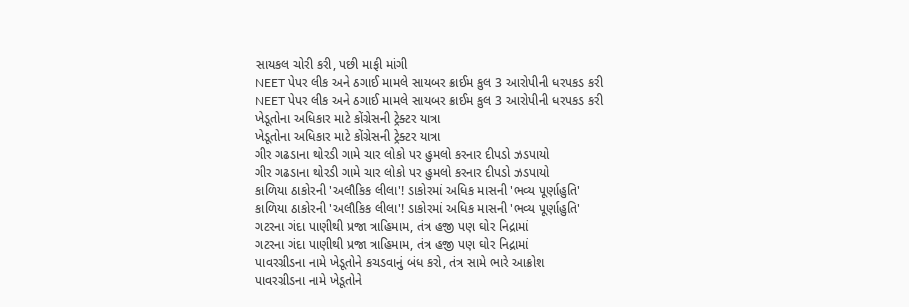સાયકલ ચોરી કરી, પછી માફી માંગી
NEET પેપર લીક અને ઠગાઈ મામલે સાયબર ક્રાઈમ કુલ 3 આરોપીની ધરપકડ કરી
NEET પેપર લીક અને ઠગાઈ મામલે સાયબર ક્રાઈમ કુલ 3 આરોપીની ધરપકડ કરી
ખેડૂતોના અધિકાર માટે કોંગ્રેસની ટ્રેક્ટર યાત્રા
ખેડૂતોના અધિકાર માટે કોંગ્રેસની ટ્રેક્ટર યાત્રા
ગીર ગઢડાના થોરડી ગામે ચાર લોકો પર હુમલો કરનાર દીપડો ઝડપાયો
ગીર ગઢડાના થોરડી ગામે ચાર લોકો પર હુમલો કરનાર દીપડો ઝડપાયો
કાળિયા ઠાકોરની 'અલૌકિક લીલા'! ડાકોરમાં અધિક માસની 'ભવ્ય પૂર્ણાહુતિ'
કાળિયા ઠાકોરની 'અલૌકિક લીલા'! ડાકોરમાં અધિક માસની 'ભવ્ય પૂર્ણાહુતિ'
ગટરના ગંદા પાણીથી પ્રજા ત્રાહિમામ, તંત્ર હજી પણ ઘોર નિદ્રામાં
ગટરના ગંદા પાણીથી પ્રજા ત્રાહિમામ, તંત્ર હજી પણ ઘોર નિદ્રામાં
પાવરગ્રીડના નામે ખેડૂતોને કચડવાનું બંધ કરો, તંત્ર સામે ભારે આક્રોશ
પાવરગ્રીડના નામે ખેડૂતોને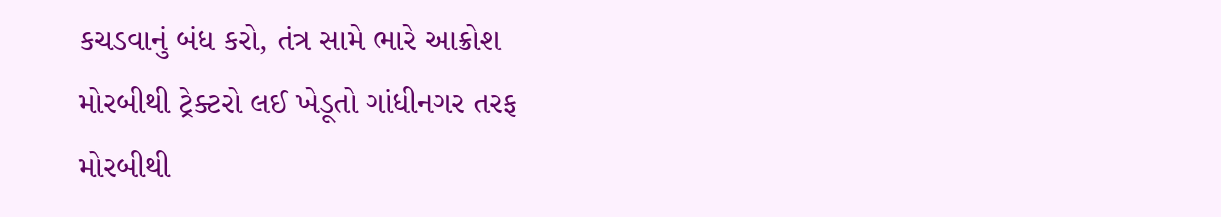કચડવાનું બંધ કરો, તંત્ર સામે ભારે આક્રોશ
મોરબીથી ટ્રેક્ટરો લઈ ખેડૂતો ગાંધીનગર તરફ
મોરબીથી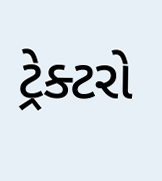ટ્રેક્ટરો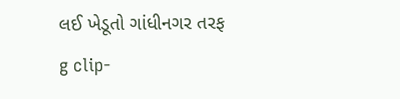લઈ ખેડૂતો ગાંધીનગર તરફ
g clip-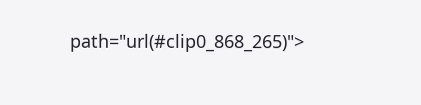path="url(#clip0_868_265)">